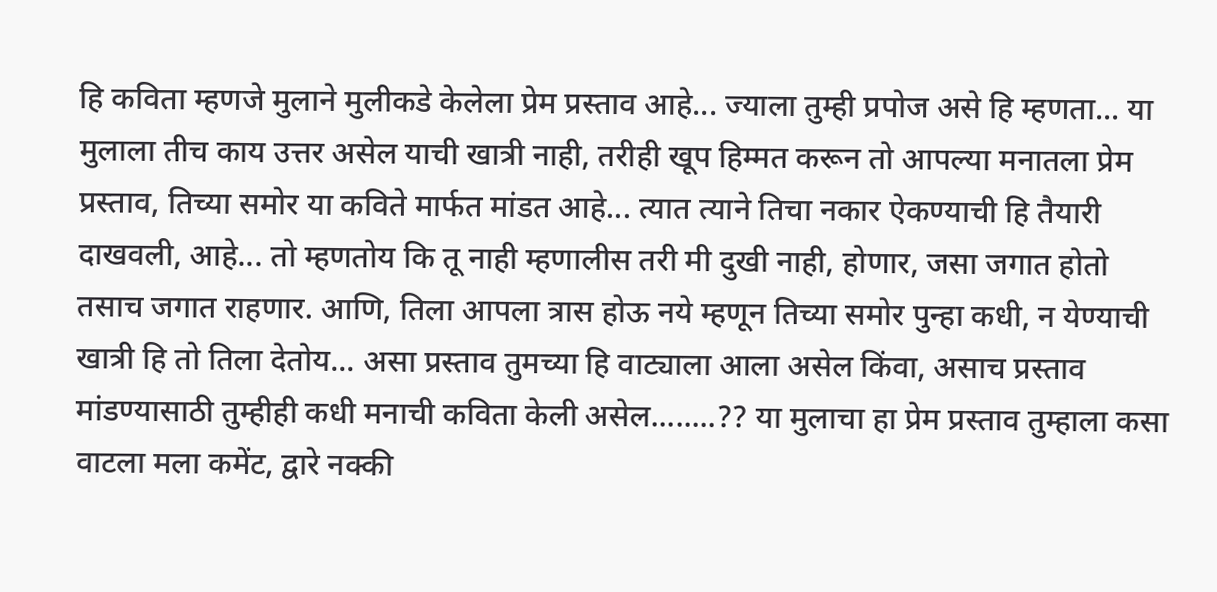हि कविता म्हणजे मुलाने मुलीकडे केलेला प्रेम प्रस्ताव आहे... ज्याला तुम्ही प्रपोज असे हि म्हणता... या मुलाला तीच काय उत्तर असेल याची खात्री नाही, तरीही खूप हिम्मत करून तो आपल्या मनातला प्रेम प्रस्ताव, तिच्या समोर या कविते मार्फत मांडत आहे... त्यात त्याने तिचा नकार ऐकण्याची हि तैयारी दाखवली, आहे... तो म्हणतोय कि तू नाही म्हणालीस तरी मी दुखी नाही, होणार, जसा जगात होतो तसाच जगात राहणार. आणि, तिला आपला त्रास होऊ नये म्हणून तिच्या समोर पुन्हा कधी, न येण्याची खात्री हि तो तिला देतोय... असा प्रस्ताव तुमच्या हि वाट्याला आला असेल किंवा, असाच प्रस्ताव मांडण्यासाठी तुम्हीही कधी मनाची कविता केली असेल........?? या मुलाचा हा प्रेम प्रस्ताव तुम्हाला कसा वाटला मला कमेंट, द्वारे नक्की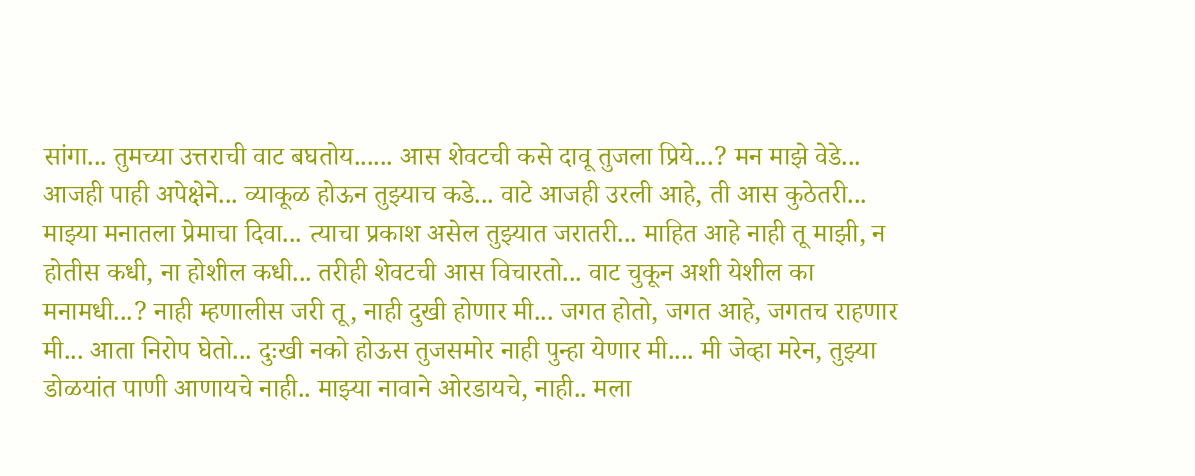सांगा... तुमच्या उत्तराची वाट बघतोय...... आस शेवटची कसे दावू तुजला प्रिये...? मन माझे वेडे... आजही पाही अपेक्षेने... व्याकूळ होऊन तुझ्याच कडे... वाटे आजही उरली आहे, ती आस कुठेतरी... माझ्या मनातला प्रेमाचा दिवा... त्याचा प्रकाश असेल तुझ्यात जरातरी... माहित आहे नाही तू माझी, न होतीस कधी, ना होशील कधी... तरीही शेवटची आस विचारतो... वाट चुकून अशी येशील का मनामधी...? नाही म्हणालीस जरी तू, नाही दुखी होणार मी... जगत होतो, जगत आहे, जगतच राहणार मी... आता निरोप घेतो... दुःखी नको होऊस तुजसमोर नाही पुन्हा येणार मी.... मी जेव्हा मरेन, तुझ्या डोळयांत पाणी आणायचे नाही.. माझ्या नावाने ओरडायचे, नाही.. मला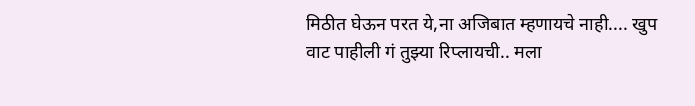मिठीत घेऊन परत ये,ना अजिबात म्हणायचे नाही.... खुप वाट पाहीली गं तुझ्या रिप्लायची.. मला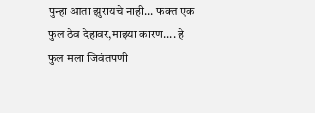पुन्हा आता झुरायचे नाही... फक्त एक फुल ठेव देहावर,माझ्या कारण.... हे फुल मला जिवंतपणी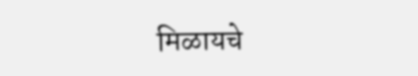मिळायचे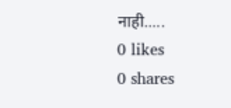नाही.....
0 likes
0 shares